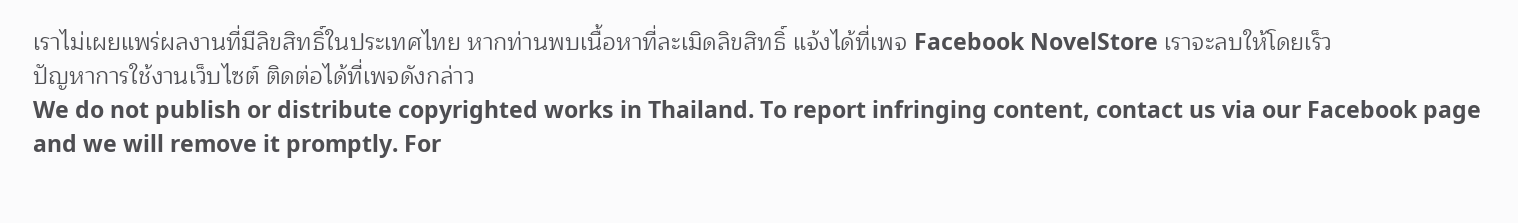เราไม่เผยแพร่ผลงานที่มีลิขสิทธิ์ในประเทศไทย หากท่านพบเนื้อหาที่ละเมิดลิขสิทธิ์ แจ้งได้ที่เพจ Facebook NovelStore เราจะลบให้โดยเร็ว
ปัญหาการใช้งานเว็บไซต์ ติดต่อได้ที่เพจดังกล่าว
We do not publish or distribute copyrighted works in Thailand. To report infringing content, contact us via our Facebook page and we will remove it promptly. For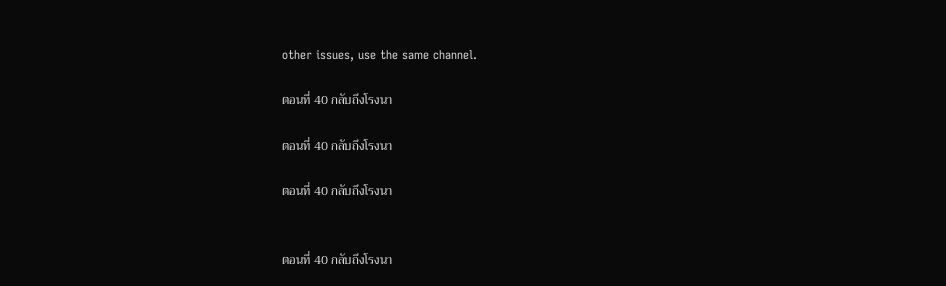other issues, use the same channel.

ตอนที่ 40 กลับถึงโรงนา

ตอนที่ 40 กลับถึงโรงนา

ตอนที่ 40 กลับถึงโรงนา


ตอนที่ 40 กลับถึงโรงนา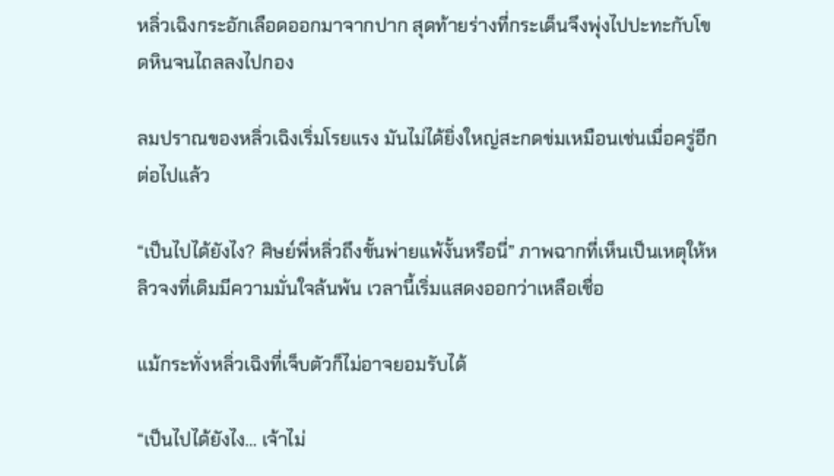หลิ่วเฉิงกระอักเลือดออกมาจากปาก สุดท้ายร่างที่กระเด็นจึงพุ่งไปปะทะกับโขดหินจนไถลลงไปกอง

ลมปราณของหลิ่วเฉิงเริ่มโรยแรง มันไม่ได้ยิ่งใหญ่สะกดข่มเหมือนเช่นเมื่อครู่อีกต่อไปแล้ว

“เป็นไปได้ยังไง? ศิษย์พี่หลิ่วถึงขั้นพ่ายแพ้งั้นหรือนี่” ภาพฉากที่เห็นเป็นเหตุให้หลิวจงที่เดิมมีความมั่นใจล้นพ้น เวลานี้เริ่มแสดงออกว่าเหลือเชื่อ

แม้กระทั่งหลิ่วเฉิงที่เจ็บตัวก็ไม่อาจยอมรับได้

“เป็นไปได้ยังไง… เจ้าไม่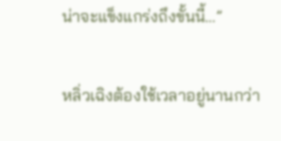น่าจะแข็งแกร่งถึงขั้นนี้…”

หลิ่วเฉิงต้องใช้เวลาอยู่นานกว่า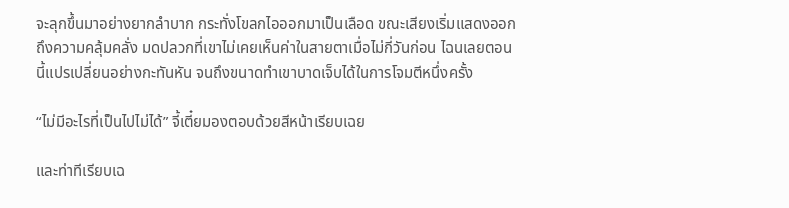จะลุกขึ้นมาอย่างยากลำบาก กระทั่งโขลกไอออกมาเป็นเลือด ขณะเสียงเริ่มแสดงออกถึงความคลุ้มคลั่ง มดปลวกที่เขาไม่เคยเห็นค่าในสายตาเมื่อไม่กี่วันก่อน ไฉนเลยตอนนี้แปรเปลี่ยนอย่างกะทันหัน จนถึงขนาดทำเขาบาดเจ็บได้ในการโจมตีหนึ่งครั้ง

“ไม่มีอะไรที่เป็นไปไม่ได้” จี้เตี๋ยมองตอบด้วยสีหน้าเรียบเฉย

และท่าทีเรียบเฉ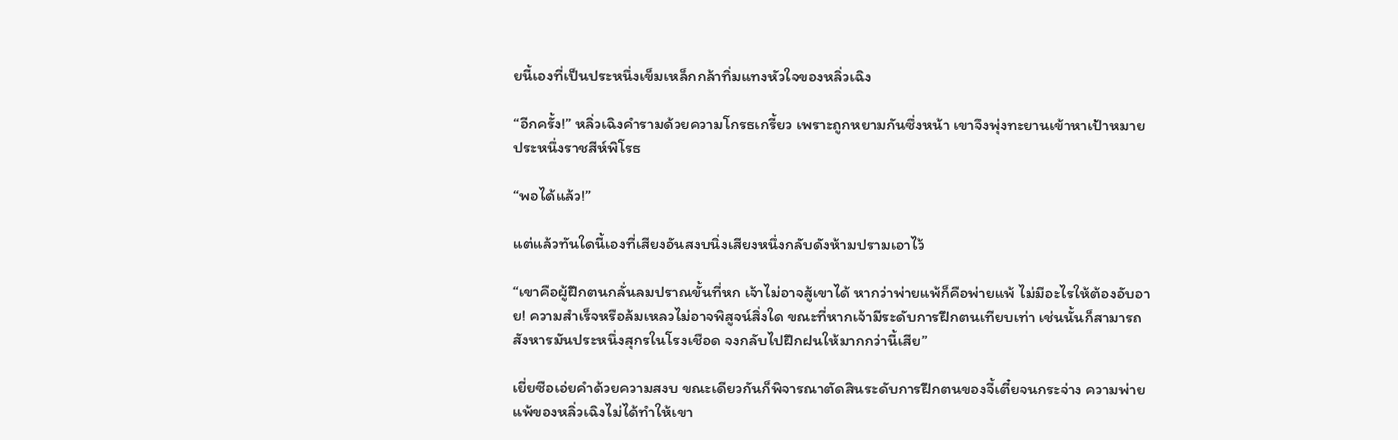ยนี้เองที่เป็นประหนึ่งเข็มเหล็กกล้าทิ่มแทงหัวใจของหลิ่วเฉิง

“อีกครั้ง!” หลิ่วเฉิงคำรามด้วยความโกรธเกรี้ยว เพราะถูกหยามกันซึ่งหน้า เขาจึงพุ่งทะยานเข้าหาเป้าหมายประหนึ่งราชสีห์พิโรธ

“พอได้แล้ว!”

แต่แล้วทันใดนี้เองที่เสียงอันสงบนิ่งเสียงหนึ่งกลับดังห้ามปรามเอาไว้

“เขาคือผู้ฝึกตนกลั่นลมปราณขั้นที่หก เจ้าไม่อาจสู้เขาได้ หากว่าพ่ายแพ้ก็คือพ่ายแพ้ ไม่มีอะไรให้ต้องอับอาย! ความสำเร็จหรือล้มเหลวไม่อาจพิสูจน์สิ่งใด ขณะที่หากเจ้ามีระดับการฝึกตนเทียบเท่า เช่นนั้นก็สามารถสังหารมันประหนึ่งสุกรในโรงเชือด จงกลับไปฝึกฝนให้มากกว่านี้เสีย”

เยี่ยซือเอ่ยคำด้วยความสงบ ขณะเดียวกันก็พิจารณาตัดสินระดับการฝึกตนของจี้เตี๋ยจนกระจ่าง ความพ่ายแพ้ของหลิ่วเฉิงไม่ได้ทำให้เขา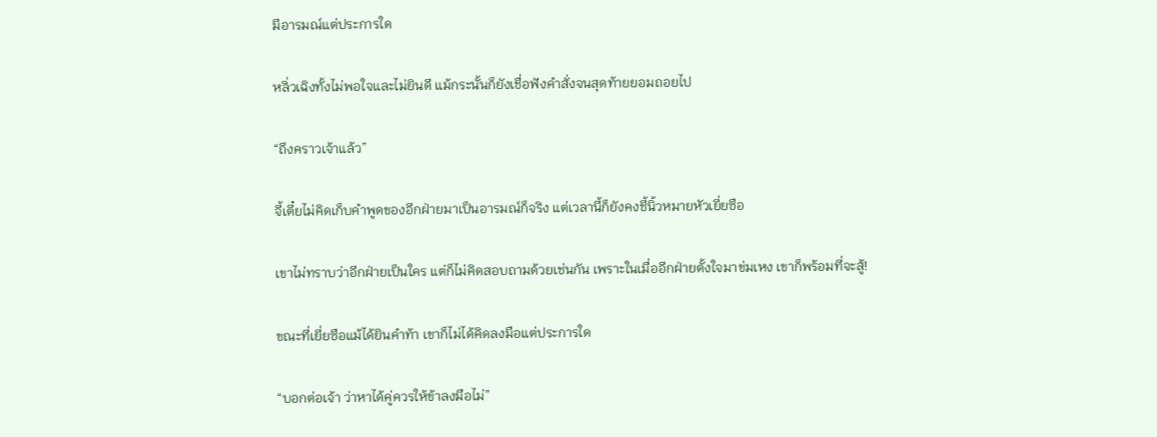มีอารมณ์แต่ประการใด

หลิ่วเฉิงทั้งไม่พอใจและไม่ยินดี แม้กระนั้นก็ยังเชื่อฟังคำสั่งจนสุดท้ายยอมถอยไป

“ถึงคราวเจ้าแล้ว”

จี้เตี๋ยไม่คิดเก็บคำพูดของอีกฝ่ายมาเป็นอารมณ์ก็จริง แต่เวลานี้ก็ยังคงชี้นิ้วหมายหัวเยี่ยซือ

เขาไม่ทราบว่าอีกฝ่ายเป็นใคร แต่ก็ไม่คิดสอบถามด้วยเช่นกัน เพราะในเมื่ออีกฝ่ายตั้งใจมาข่มเหง เขาก็พร้อมที่จะสู้!

ขณะที่เยี่ยซือแม้ได้ยินคำท้า เขาก็ไม่ได้คิดลงมือแต่ประการใด

“บอกต่อเจ้า ว่าหาได้คู่ควรให้ข้าลงมือไม่”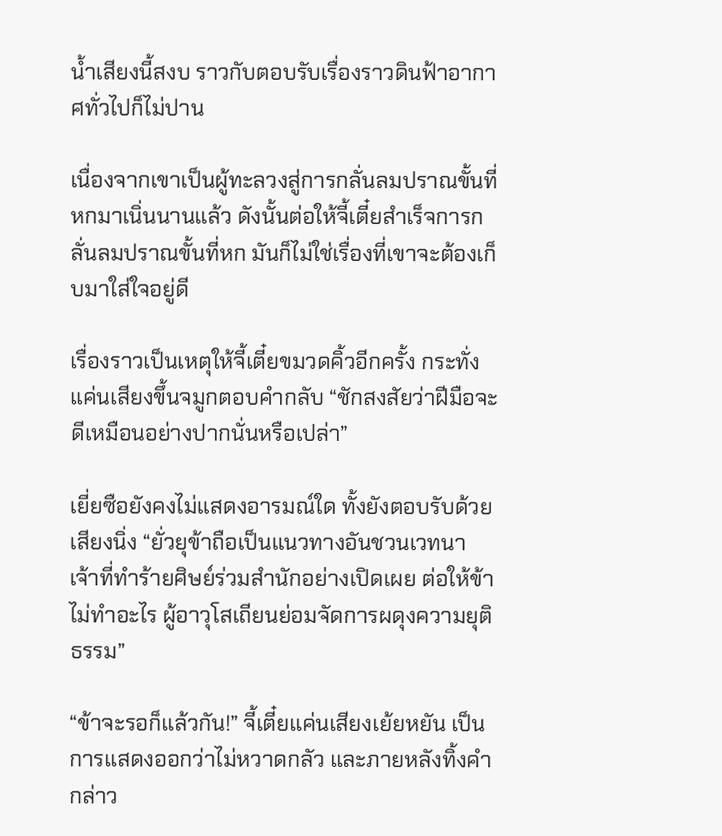น้ำเสียงนี้สงบ ราวกับตอบรับเรื่องราวดินฟ้าอากาศทั่วไปก็ไม่ปาน

เนื่องจากเขาเป็นผู้ทะลวงสู่การกลั่นลมปราณขั้นที่หกมาเนิ่นนานแล้ว ดังนั้นต่อให้จี้เตี๋ยสำเร็จการกลั่นลมปราณขั้นที่หก มันก็ไม่ใช่เรื่องที่เขาจะต้องเก็บมาใส่ใจอยู่ดี

เรื่องราวเป็นเหตุให้จี้เตี๋ยขมวดคิ้วอีกครั้ง กระทั่งแค่นเสียงขึ้นจมูกตอบคำกลับ “ชักสงสัยว่าฝีมือจะดีเหมือนอย่างปากนั่นหรือเปล่า”

เยี่ยซือยังคงไม่แสดงอารมณ์ใด ทั้งยังตอบรับด้วยเสียงนิ่ง “ยั่วยุข้าถือเป็นแนวทางอันชวนเวทนา เจ้าที่ทำร้ายศิษย์ร่วมสำนักอย่างเปิดเผย ต่อให้ข้าไม่ทำอะไร ผู้อาวุโสเถียนย่อมจัดการผดุงความยุติธรรม”

“ข้าจะรอก็แล้วกัน!” จี้เตี๋ยแค่นเสียงเย้ยหยัน เป็นการแสดงออกว่าไม่หวาดกลัว และภายหลังทิ้งคำกล่าว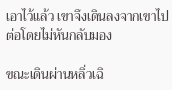เอาไว้แล้ว เขาจึงเดินลงจากเขาไปต่อโดยไม่หันกลับมอง

ขณะเดินผ่านหลิ่วเฉิ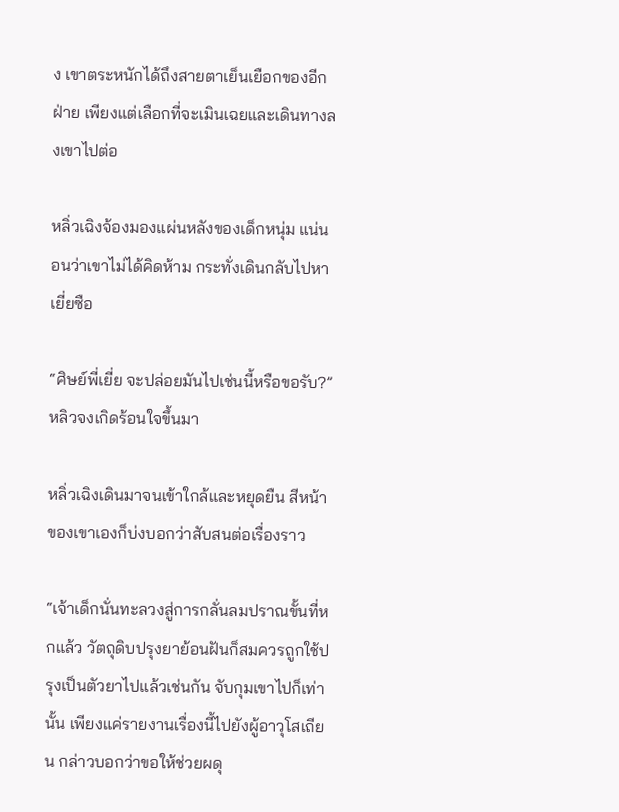ง เขาตระหนักได้ถึงสายตาเย็นเยือกของอีกฝ่าย เพียงแต่เลือกที่จะเมินเฉยและเดินทางลงเขาไปต่อ

หลิ่วเฉิงจ้องมองแผ่นหลังของเด็กหนุ่ม แน่นอนว่าเขาไม่ได้คิดห้าม กระทั่งเดินกลับไปหาเยี่ยซือ

“ศิษย์พี่เยี่ย จะปล่อยมันไปเช่นนี้หรือขอรับ?” หลิวจงเกิดร้อนใจขึ้นมา

หลิ่วเฉิงเดินมาจนเข้าใกล้และหยุดยืน สีหน้าของเขาเองก็บ่งบอกว่าสับสนต่อเรื่องราว

“เจ้าเด็กนั่นทะลวงสู่การกลั่นลมปราณขั้นที่หกแล้ว วัตถุดิบปรุงยาย้อนฝันก็สมควรถูกใช้ปรุงเป็นตัวยาไปแล้วเช่นกัน จับกุมเขาไปก็เท่านั้น เพียงแค่รายงานเรื่องนี้ไปยังผู้อาวุโสเถียน กล่าวบอกว่าขอให้ช่วยผดุ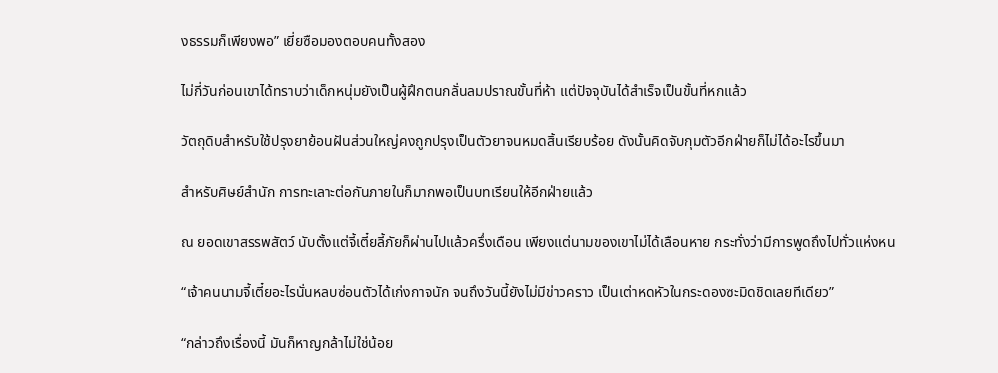งธรรมก็เพียงพอ” เยี่ยซือมองตอบคนทั้งสอง

ไม่กี่วันก่อนเขาได้ทราบว่าเด็กหนุ่มยังเป็นผู้ฝึกตนกลั่นลมปราณขั้นที่ห้า แต่ปัจจุบันได้สำเร็จเป็นขั้นที่หกแล้ว

วัตถุดิบสำหรับใช้ปรุงยาย้อนฝันส่วนใหญ่คงถูกปรุงเป็นตัวยาจนหมดสิ้นเรียบร้อย ดังนั้นคิดจับกุมตัวอีกฝ่ายก็ไม่ได้อะไรขึ้นมา

สำหรับศิษย์สำนัก การทะเลาะต่อกันภายในก็มากพอเป็นบทเรียนให้อีกฝ่ายแล้ว

ณ ยอดเขาสรรพสัตว์ นับตั้งแต่จี้เตี๋ยลี้ภัยก็ผ่านไปแล้วครึ่งเดือน เพียงแต่นามของเขาไม่ได้เลือนหาย กระทั่งว่ามีการพูดถึงไปทั่วแห่งหน

“เจ้าคนนามจี้เตี๋ยอะไรนั่นหลบซ่อนตัวได้เก่งกาจนัก จนถึงวันนี้ยังไม่มีข่าวคราว เป็นเต่าหดหัวในกระดองซะมิดชิดเลยทีเดียว”

“กล่าวถึงเรื่องนี้ มันก็หาญกล้าไม่ใช่น้อย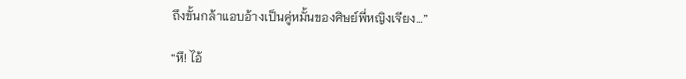ถึงขั้นกล้าแอบอ้างเป็นคู่หมั้นของศิษย์พี่หญิงเจียง…”

“หึ! ไอ้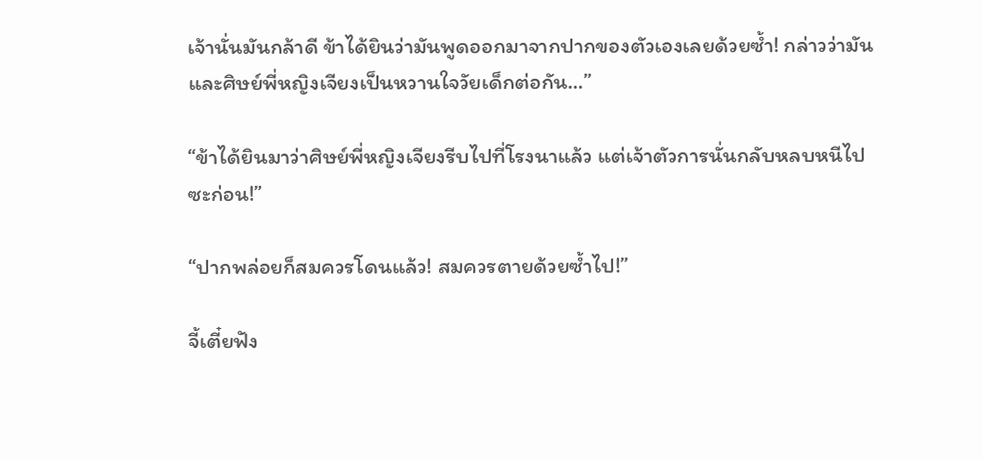เจ้านั่นมันกล้าดี ข้าได้ยินว่ามันพูดออกมาจากปากของตัวเองเลยด้วยซ้ำ! กล่าวว่ามันและศิษย์พี่หญิงเจียงเป็นหวานใจวัยเด็กต่อกัน…”

“ข้าได้ยินมาว่าศิษย์พี่หญิงเจียงรีบไปที่โรงนาแล้ว แต่เจ้าตัวการนั่นกลับหลบหนีไปซะก่อน!”

“ปากพล่อยก็สมควรโดนแล้ว! สมควรตายด้วยซ้ำไป!”

จี้เตี๋ยฟัง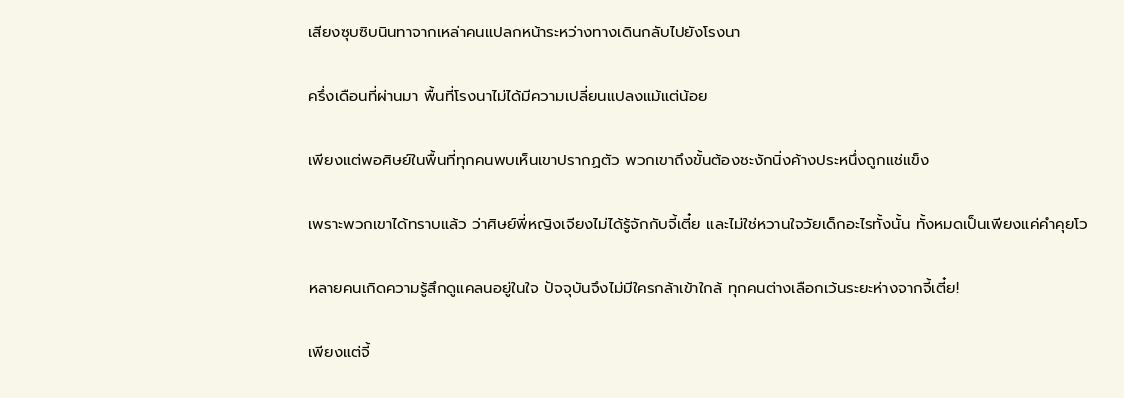เสียงซุบซิบนินทาจากเหล่าคนแปลกหน้าระหว่างทางเดินกลับไปยังโรงนา

ครึ่งเดือนที่ผ่านมา พื้นที่โรงนาไม่ได้มีความเปลี่ยนแปลงแม้แต่น้อย

เพียงแต่พอศิษย์ในพื้นที่ทุกคนพบเห็นเขาปรากฏตัว พวกเขาถึงขั้นต้องชะงักนิ่งค้างประหนึ่งถูกแช่แข็ง

เพราะพวกเขาได้ทราบแล้ว ว่าศิษย์พี่หญิงเจียงไม่ได้รู้จักกับจี้เตี๋ย และไม่ใช่หวานใจวัยเด็กอะไรทั้งนั้น ทั้งหมดเป็นเพียงแค่คำคุยโว

หลายคนเกิดความรู้สึกดูแคลนอยู่ในใจ ปัจจุบันจึงไม่มีใครกล้าเข้าใกล้ ทุกคนต่างเลือกเว้นระยะห่างจากจี้เตี๋ย!

เพียงแต่จี้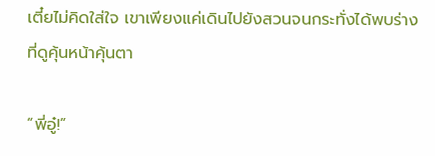เตี๋ยไม่คิดใส่ใจ เขาเพียงแค่เดินไปยังสวนจนกระทั่งได้พบร่างที่ดูคุ้นหน้าคุ้นตา

“พี่อู๋!”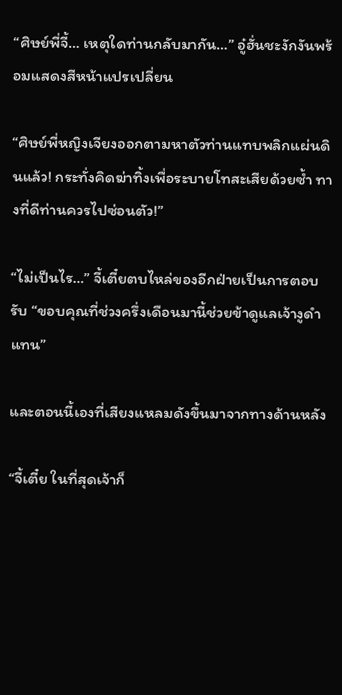“ศิษย์พี่จี้… เหตุใดท่านกลับมากัน…” อู๋ฮั่นชะงักงันพร้อมแสดงสีหน้าแปรเปลี่ยน

“ศิษย์พี่หญิงเจียงออกตามหาตัวท่านแทบพลิกแผ่นดินแล้ว! กระทั่งคิดฆ่าทิ้งเพื่อระบายโทสะเสียด้วยซ้ำ ทางที่ดีท่านควรไปซ่อนตัว!”

“ไม่เป็นไร…” จี้เตี๋ยตบไหล่ของอีกฝ่ายเป็นการตอบรับ “ขอบคุณที่ช่วงครึ่งเดือนมานี้ช่วยข้าดูแลเจ้างูดำแทน”

และตอนนี้เองที่เสียงแหลมดังขึ้นมาจากทางด้านหลัง

“จี้เตี๋ย ในที่สุดเจ้าก็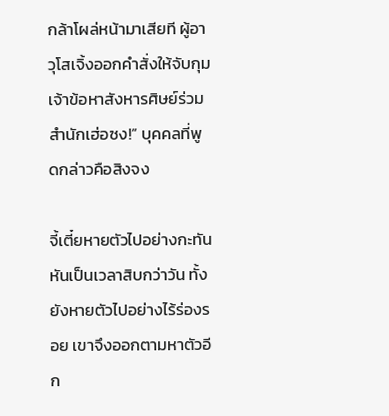กล้าโผล่หน้ามาเสียที ผู้อาวุโสเจิ้งออกคำสั่งให้จับกุมเจ้าข้อหาสังหารศิษย์ร่วมสำนักเฮ่อซง!” บุคคลที่พูดกล่าวคือสิงจง

จี้เตี๋ยหายตัวไปอย่างกะทันหันเป็นเวลาสิบกว่าวัน ทั้งยังหายตัวไปอย่างไร้ร่องรอย เขาจึงออกตามหาตัวอีก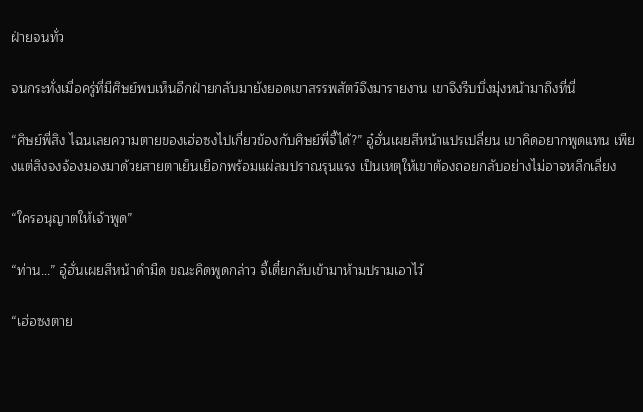ฝ่ายจนทั่ว

จนกระทั่งเมื่อครู่ที่มีศิษย์พบเห็นอีกฝ่ายกลับมายังยอดเขาสรรพสัตว์จึงมารายงาน เขาจึงรีบบึ่งมุ่งหน้ามาถึงที่นี่

“ศิษย์พี่สิง ไฉนเลยความตายของเฮ่อซงไปเกี่ยวข้องกับศิษย์พี่จี้ได้?” อู๋ฮั่นเผยสีหน้าแปรเปลี่ยน เขาคิดอยากพูดแทน เพียงแต่สิงจงจ้องมองมาด้วยสายตาเย็นเยือกพร้อมแผ่ลมปราณรุนแรง เป็นเหตุให้เขาต้องถอยกลับอย่างไม่อาจหลีกเลี่ยง

“ใครอนุญาตให้เจ้าพูด”

“ท่าน…” อู๋ฮั่นเผยสีหน้าดำมืด ขณะคิดพูดกล่าว จี้เตี๋ยกลับเข้ามาห้ามปรามเอาไว้

“เฮ่อซงตาย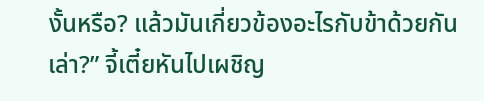งั้นหรือ? แล้วมันเกี่ยวข้องอะไรกับข้าด้วยกันเล่า?” จี้เตี๋ยหันไปเผชิญ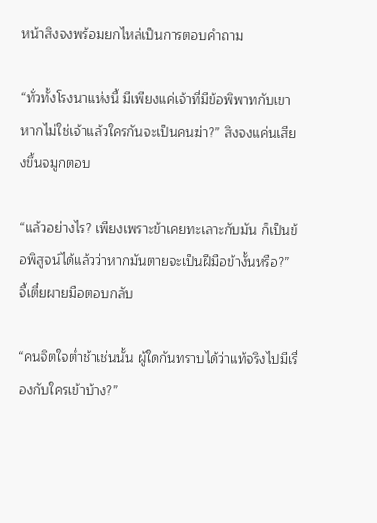หน้าสิงจงพร้อมยกไหล่เป็นการตอบคำถาม

“ทั่วทั้งโรงนาแห่งนี้ มีเพียงแค่เจ้าที่มีข้อพิพาทกับเขา หากไม่ใช่เจ้าแล้วใครกันจะเป็นคนฆ่า?” สิงจงแค่นเสียงขึ้นจมูกตอบ

“แล้วอย่างไร? เพียงเพราะข้าเคยทะเลาะกับมัน ก็เป็นข้อพิสูจน์ได้แล้วว่าหากมันตายจะเป็นฝีมือข้างั้นหรือ?” จี้เตี๋ยผายมือตอบกลับ

“คนจิตใจต่ำช้าเช่นนั้น ผู้ใดกันทราบได้ว่าแท้จริงไปมีเรื่องกับใครเข้าบ้าง?”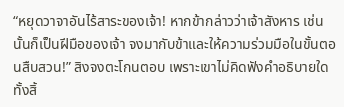“หยุดวาจาอันไร้สาระของเจ้า! หากข้ากล่าวว่าเจ้าสังหาร เช่นนั้นก็เป็นฝีมือของเจ้า จงมากับข้าและให้ความร่วมมือในขั้นตอนสืบสวน!” สิงจงตะโกนตอบ เพราะเขาไม่คิดฟังคำอธิบายใดทั้งสิ้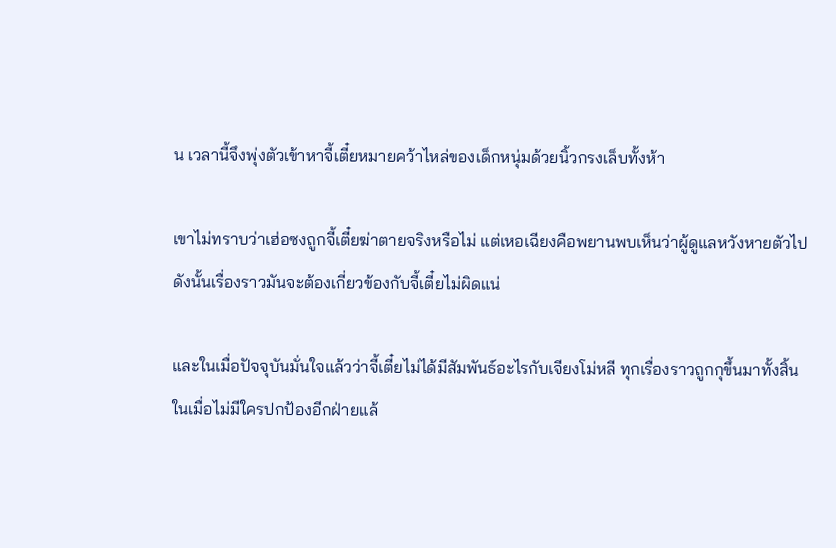น เวลานี้จึงพุ่งตัวเข้าหาจี้เตี๋ยหมายคว้าไหล่ของเด็กหนุ่มด้วยนิ้วกรงเล็บทั้งห้า

เขาไม่ทราบว่าเฮ่อซงถูกจี้เตี๋ยฆ่าตายจริงหรือไม่ แต่เหอเฉียงคือพยานพบเห็นว่าผู้ดูแลหวังหายตัวไป ดังนั้นเรื่องราวมันจะต้องเกี่ยวข้องกับจี้เตี๋ยไม่ผิดแน่

และในเมื่อปัจจุบันมั่นใจแล้วว่าจี้เตี๋ยไม่ได้มีสัมพันธ์อะไรกับเจียงโม่หลี ทุกเรื่องราวถูกกุขึ้นมาทั้งสิ้น ในเมื่อไม่มีใครปกป้องอีกฝ่ายแล้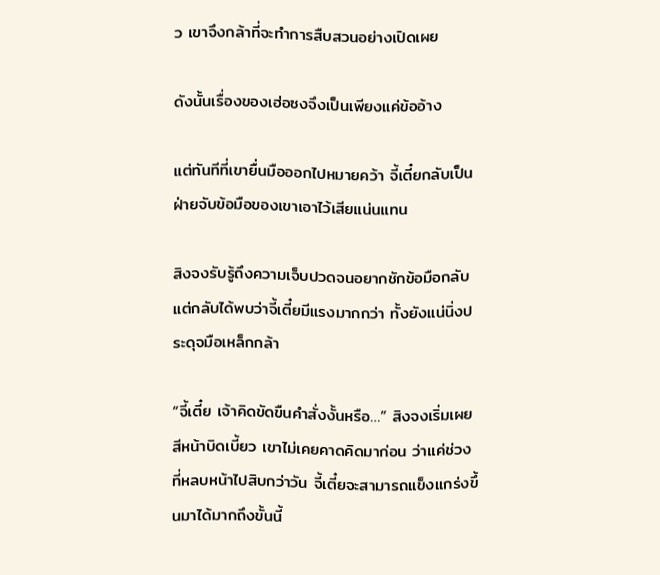ว เขาจึงกล้าที่จะทำการสืบสวนอย่างเปิดเผย

ดังนั้นเรื่องของเฮ่อซงจึงเป็นเพียงแค่ข้ออ้าง

แต่ทันทีที่เขายื่นมือออกไปหมายคว้า จี้เตี๋ยกลับเป็นฝ่ายจับข้อมือของเขาเอาไว้เสียแน่นแทน

สิงจงรับรู้ถึงความเจ็บปวดจนอยากชักข้อมือกลับ แต่กลับได้พบว่าจี้เตี๋ยมีแรงมากกว่า ทั้งยังแน่นิ่งประดุจมือเหล็กกล้า

“จี้เตี๋ย เจ้าคิดขัดขืนคำสั่งงั้นหรือ…” สิงจงเริ่มเผยสีหน้าบิดเบี้ยว เขาไม่เคยคาดคิดมาก่อน ว่าแค่ช่วงที่หลบหน้าไปสิบกว่าวัน จี้เตี๋ยจะสามารถแข็งแกร่งขึ้นมาได้มากถึงขั้นนี้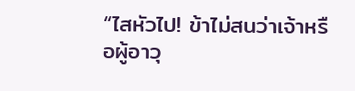“ไสหัวไป! ข้าไม่สนว่าเจ้าหรือผู้อาวุ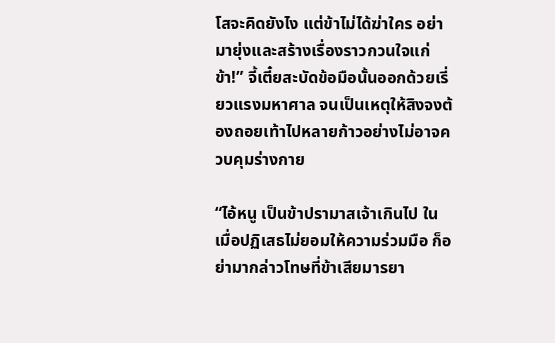โสจะคิดยังไง แต่ข้าไม่ได้ฆ่าใคร อย่ามายุ่งและสร้างเรื่องราวกวนใจแก่ข้า!” จี้เตี๋ยสะบัดข้อมือนั้นออกด้วยเรี่ยวแรงมหาศาล จนเป็นเหตุให้สิงจงต้องถอยเท้าไปหลายก้าวอย่างไม่อาจควบคุมร่างกาย

“ไอ้หนู เป็นข้าปรามาสเจ้าเกินไป ในเมื่อปฏิเสธไม่ยอมให้ความร่วมมือ ก็อย่ามากล่าวโทษที่ข้าเสียมารยา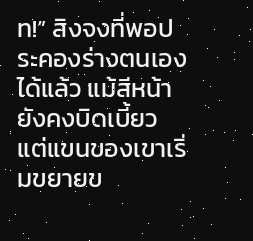ท!” สิงจงที่พอประคองร่างตนเองได้แล้ว แม้สีหน้ายังคงบิดเบี้ยว แต่แขนของเขาเริ่มขยายข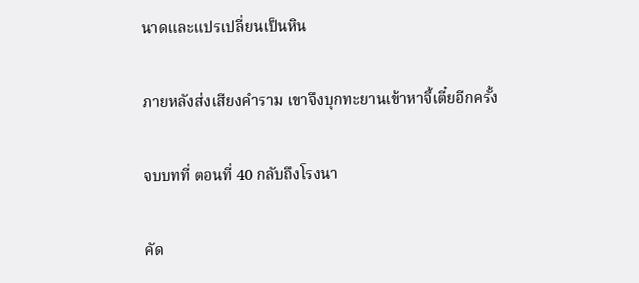นาดและแปรเปลี่ยนเป็นหิน

ภายหลังส่งเสียงคำราม เขาจึงบุกทะยานเข้าหาจี้เตี๋ยอีกครั้ง

จบบทที่ ตอนที่ 40 กลับถึงโรงนา

คัด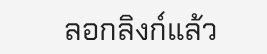ลอกลิงก์แล้ว